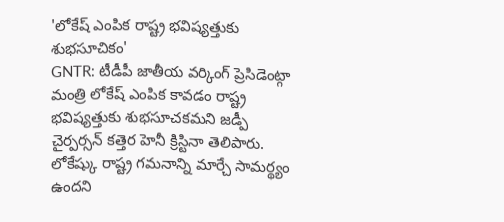'లోకేష్ ఎంపిక రాష్ట్ర భవిష్యత్తుకు శుభసూచికం'
GNTR: టీడీపీ జాతీయ వర్కింగ్ ప్రెసిడెంట్గా మంత్రి లోకేష్ ఎంపిక కావడం రాష్ట్ర భవిష్యత్తుకు శుభసూచకమని జడ్పీ చైర్పర్సన్ కత్తెర హెనీ క్రిస్టినా తెలిపారు. లోకేష్కు రాష్ట్ర గమనాన్ని మార్చే సామర్థ్యం ఉందని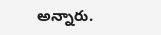అన్నారు.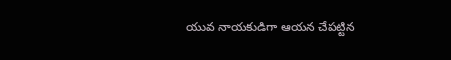యువ నాయకుడిగా ఆయన చేపట్టిన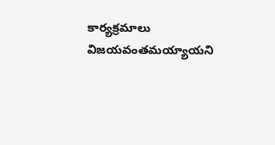కార్యక్రమాలు విజయవంతమయ్యాయని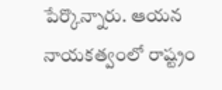పేర్కొన్నారు. ఆయన నాయకత్వంలో రాష్ట్రం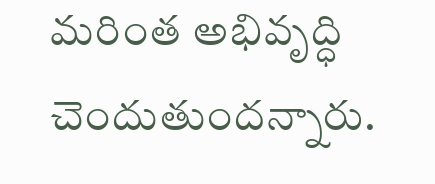మరింత అభివృద్ధి చెందుతుందన్నారు.